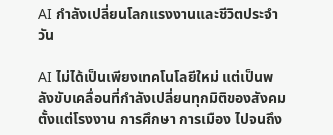AI กำลังเปลี่ยนโลกแรงงานและชีวิตประจำวัน

AI ไม่ได้เป็นเพียงเทคโนโลยีใหม่ แต่เป็นพลังขับเคลื่อนที่กำลังเปลี่ยนทุกมิติของสังคม ตั้งแต่โรงงาน การศึกษา การเมือง ไปจนถึง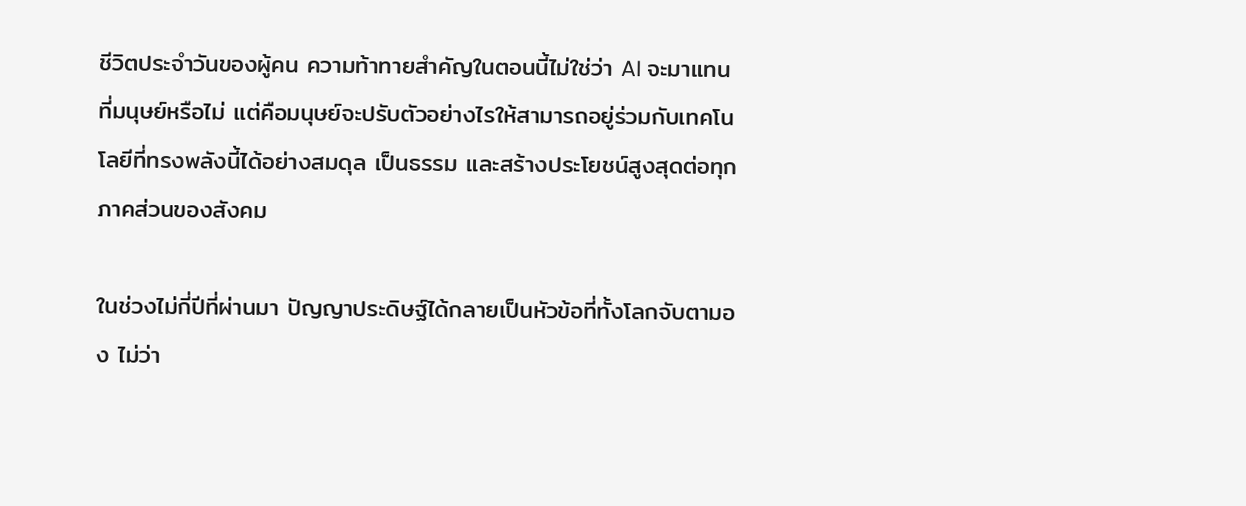ชีวิตประจำวันของผู้คน ความท้าทายสำคัญในตอนนี้ไม่ใช่ว่า AI จะมาแทนที่มนุษย์หรือไม่ แต่คือมนุษย์จะปรับตัวอย่างไรให้สามารถอยู่ร่วมกับเทคโนโลยีที่ทรงพลังนี้ได้อย่างสมดุล เป็นธรรม และสร้างประโยชน์สูงสุดต่อทุกภาคส่วนของสังคม

ในช่วงไม่กี่ปีที่ผ่านมา ปัญญาประดิษฐ์ได้กลายเป็นหัวข้อที่ทั้งโลกจับตามอง ไม่ว่า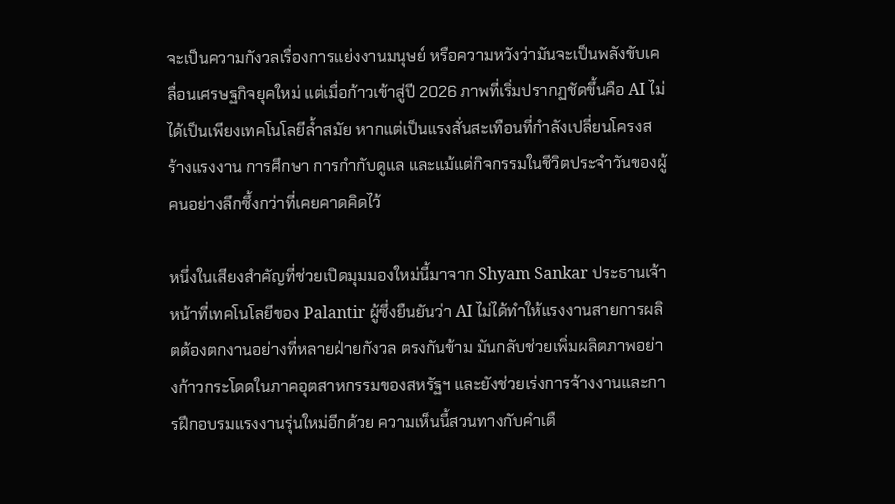จะเป็นความกังวลเรื่องการแย่งงานมนุษย์ หรือความหวังว่ามันจะเป็นพลังขับเคลื่อนเศรษฐกิจยุคใหม่ แต่เมื่อก้าวเข้าสู่ปี 2026 ภาพที่เริ่มปรากฏชัดขึ้นคือ AI ไม่ได้เป็นเพียงเทคโนโลยีล้ำสมัย หากแต่เป็นแรงสั่นสะเทือนที่กำลังเปลี่ยนโครงสร้างแรงงาน การศึกษา การกำกับดูแล และแม้แต่กิจกรรมในชีวิตประจำวันของผู้คนอย่างลึกซึ้งกว่าที่เคยคาดคิดไว้

หนึ่งในเสียงสำคัญที่ช่วยเปิดมุมมองใหม่นี้มาจาก Shyam Sankar ประธานเจ้าหน้าที่เทคโนโลยีของ Palantir ผู้ซึ่งยืนยันว่า AI ไม่ได้ทำให้แรงงานสายการผลิตต้องตกงานอย่างที่หลายฝ่ายกังวล ตรงกันข้าม มันกลับช่วยเพิ่มผลิตภาพอย่างก้าวกระโดดในภาคอุตสาหกรรมของสหรัฐฯ และยังช่วยเร่งการจ้างงานและการฝึกอบรมแรงงานรุ่นใหม่อีกด้วย ความเห็นนี้สวนทางกับคำเตื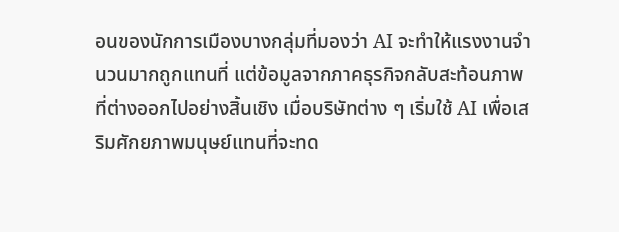อนของนักการเมืองบางกลุ่มที่มองว่า AI จะทำให้แรงงานจำนวนมากถูกแทนที่ แต่ข้อมูลจากภาคธุรกิจกลับสะท้อนภาพที่ต่างออกไปอย่างสิ้นเชิง เมื่อบริษัทต่าง ๆ เริ่มใช้ AI เพื่อเสริมศักยภาพมนุษย์แทนที่จะทด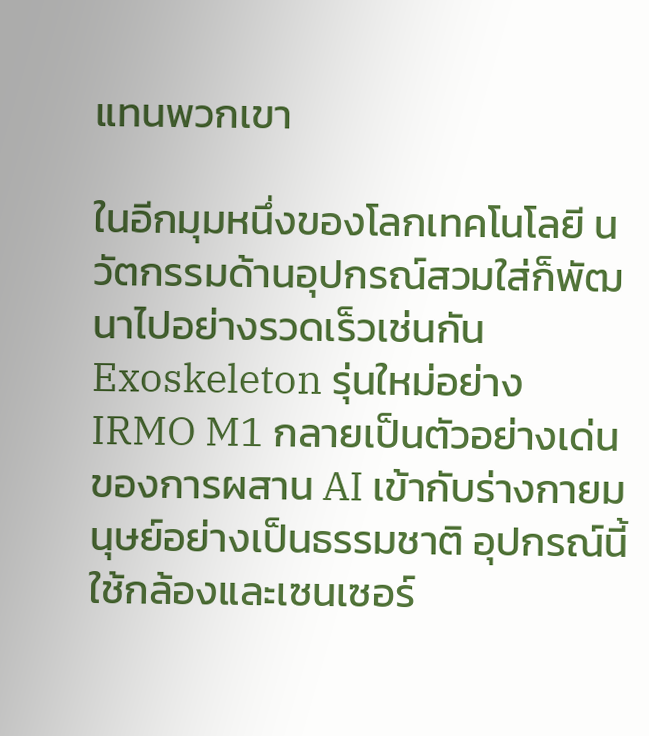แทนพวกเขา

ในอีกมุมหนึ่งของโลกเทคโนโลยี นวัตกรรมด้านอุปกรณ์สวมใส่ก็พัฒนาไปอย่างรวดเร็วเช่นกัน Exoskeleton รุ่นใหม่อย่าง IRMO M1 กลายเป็นตัวอย่างเด่นของการผสาน AI เข้ากับร่างกายมนุษย์อย่างเป็นธรรมชาติ อุปกรณ์นี้ใช้กล้องและเซนเซอร์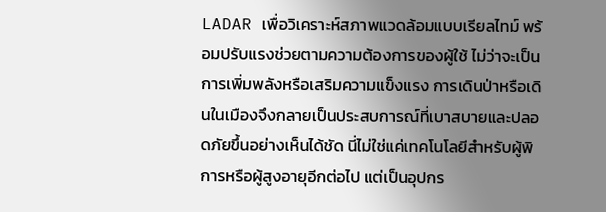LADAR เพื่อวิเคราะห์สภาพแวดล้อมแบบเรียลไทม์ พร้อมปรับแรงช่วยตามความต้องการของผู้ใช้ ไม่ว่าจะเป็นการเพิ่มพลังหรือเสริมความแข็งแรง การเดินป่าหรือเดินในเมืองจึงกลายเป็นประสบการณ์ที่เบาสบายและปลอดภัยขึ้นอย่างเห็นได้ชัด นี่ไม่ใช่แค่เทคโนโลยีสำหรับผู้พิการหรือผู้สูงอายุอีกต่อไป แต่เป็นอุปกร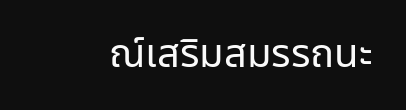ณ์เสริมสมรรถนะ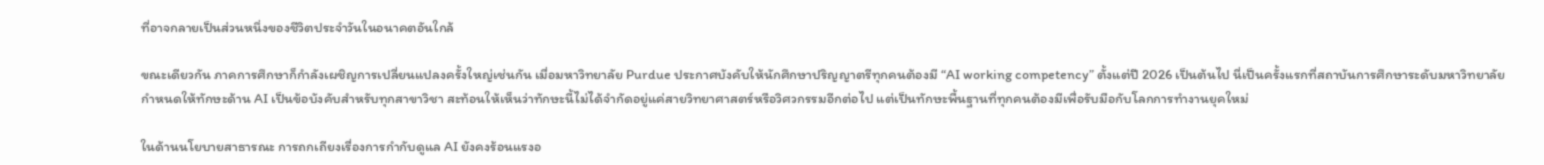ที่อาจกลายเป็นส่วนหนึ่งของชีวิตประจำวันในอนาคตอันใกล้

ขณะเดียวกัน ภาคการศึกษาก็กำลังเผชิญการเปลี่ยนแปลงครั้งใหญ่เช่นกัน เมื่อมหาวิทยาลัย Purdue ประกาศบังคับให้นักศึกษาปริญญาตรีทุกคนต้องมี “AI working competency” ตั้งแต่ปี 2026 เป็นต้นไป นี่เป็นครั้งแรกที่สถาบันการศึกษาระดับมหาวิทยาลัยกำหนดให้ทักษะด้าน AI เป็นข้อบังคับสำหรับทุกสาขาวิชา สะท้อนให้เห็นว่าทักษะนี้ไม่ได้จำกัดอยู่แค่สายวิทยาศาสตร์หรือวิศวกรรมอีกต่อไป แต่เป็นทักษะพื้นฐานที่ทุกคนต้องมีเพื่อรับมือกับโลกการทำงานยุคใหม่

ในด้านนโยบายสาธารณะ การถกเถียงเรื่องการกำกับดูแล AI ยังคงร้อนแรงอ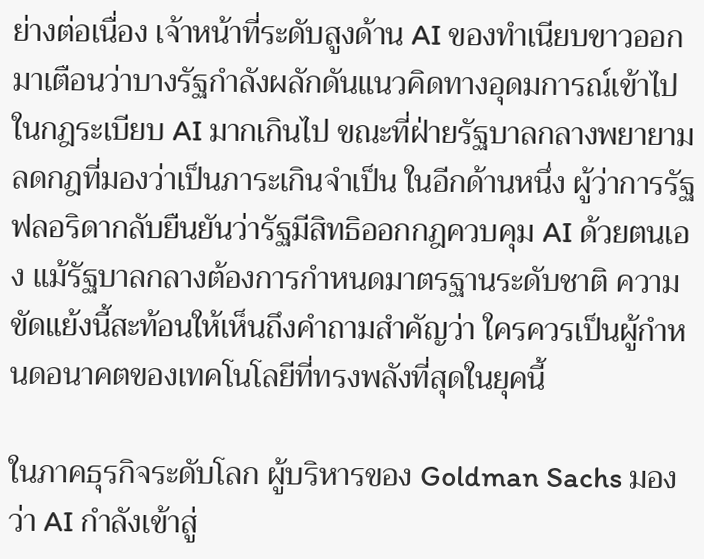ย่างต่อเนื่อง เจ้าหน้าที่ระดับสูงด้าน AI ของทำเนียบขาวออกมาเตือนว่าบางรัฐกำลังผลักดันแนวคิดทางอุดมการณ์เข้าไปในกฎระเบียบ AI มากเกินไป ขณะที่ฝ่ายรัฐบาลกลางพยายามลดกฎที่มองว่าเป็นภาระเกินจำเป็น ในอีกด้านหนึ่ง ผู้ว่าการรัฐฟลอริดากลับยืนยันว่ารัฐมีสิทธิออกกฎควบคุม AI ด้วยตนเอง แม้รัฐบาลกลางต้องการกำหนดมาตรฐานระดับชาติ ความขัดแย้งนี้สะท้อนให้เห็นถึงคำถามสำคัญว่า ใครควรเป็นผู้กำหนดอนาคตของเทคโนโลยีที่ทรงพลังที่สุดในยุคนี้

ในภาคธุรกิจระดับโลก ผู้บริหารของ Goldman Sachs มองว่า AI กำลังเข้าสู่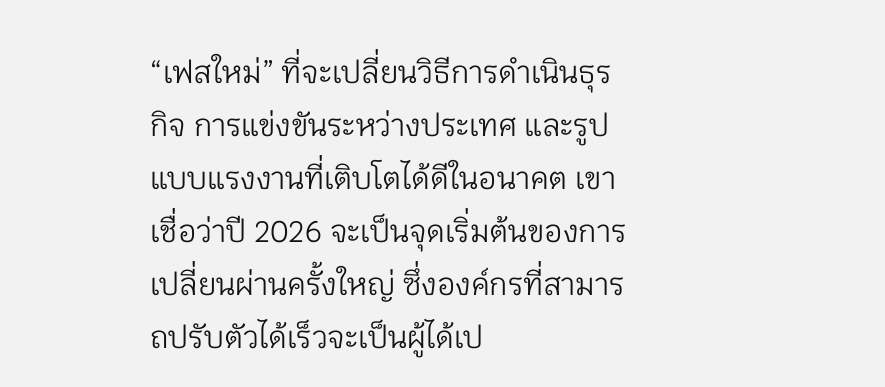“เฟสใหม่” ที่จะเปลี่ยนวิธีการดำเนินธุรกิจ การแข่งขันระหว่างประเทศ และรูปแบบแรงงานที่เติบโตได้ดีในอนาคต เขาเชื่อว่าปี 2026 จะเป็นจุดเริ่มต้นของการเปลี่ยนผ่านครั้งใหญ่ ซึ่งองค์กรที่สามารถปรับตัวได้เร็วจะเป็นผู้ได้เป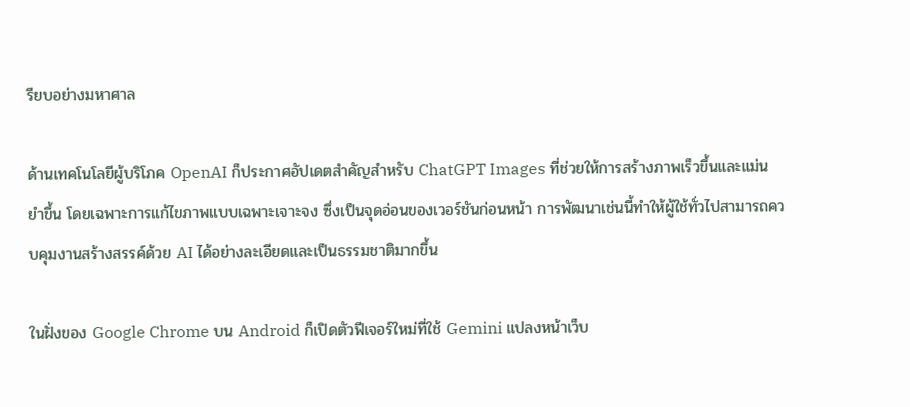รียบอย่างมหาศาล

ด้านเทคโนโลยีผู้บริโภค OpenAI ก็ประกาศอัปเดตสำคัญสำหรับ ChatGPT Images ที่ช่วยให้การสร้างภาพเร็วขึ้นและแม่นยำขึ้น โดยเฉพาะการแก้ไขภาพแบบเฉพาะเจาะจง ซึ่งเป็นจุดอ่อนของเวอร์ชันก่อนหน้า การพัฒนาเช่นนี้ทำให้ผู้ใช้ทั่วไปสามารถควบคุมงานสร้างสรรค์ด้วย AI ได้อย่างละเอียดและเป็นธรรมชาติมากขึ้น

ในฝั่งของ Google Chrome บน Android ก็เปิดตัวฟีเจอร์ใหม่ที่ใช้ Gemini แปลงหน้าเว็บ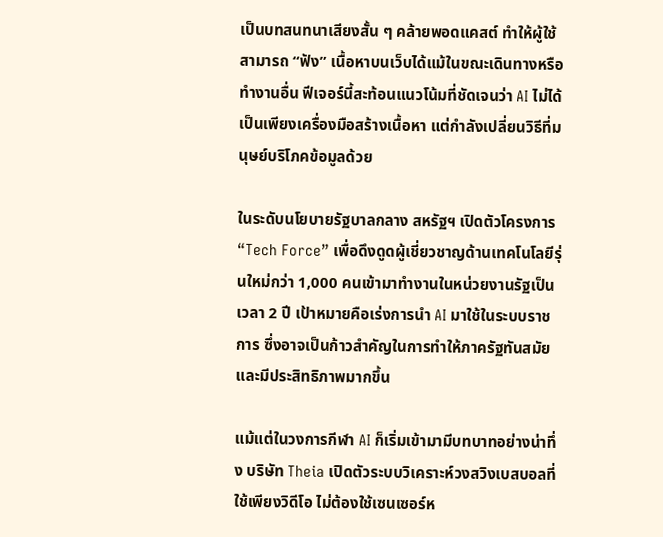เป็นบทสนทนาเสียงสั้น ๆ คล้ายพอดแคสต์ ทำให้ผู้ใช้สามารถ “ฟัง” เนื้อหาบนเว็บได้แม้ในขณะเดินทางหรือทำงานอื่น ฟีเจอร์นี้สะท้อนแนวโน้มที่ชัดเจนว่า AI ไม่ได้เป็นเพียงเครื่องมือสร้างเนื้อหา แต่กำลังเปลี่ยนวิธีที่มนุษย์บริโภคข้อมูลด้วย

ในระดับนโยบายรัฐบาลกลาง สหรัฐฯ เปิดตัวโครงการ “Tech Force” เพื่อดึงดูดผู้เชี่ยวชาญด้านเทคโนโลยีรุ่นใหม่กว่า 1,000 คนเข้ามาทำงานในหน่วยงานรัฐเป็นเวลา 2 ปี เป้าหมายคือเร่งการนำ AI มาใช้ในระบบราชการ ซึ่งอาจเป็นก้าวสำคัญในการทำให้ภาครัฐทันสมัยและมีประสิทธิภาพมากขึ้น

แม้แต่ในวงการกีฬา AI ก็เริ่มเข้ามามีบทบาทอย่างน่าทึ่ง บริษัท Theia เปิดตัวระบบวิเคราะห์วงสวิงเบสบอลที่ใช้เพียงวิดีโอ ไม่ต้องใช้เซนเซอร์ห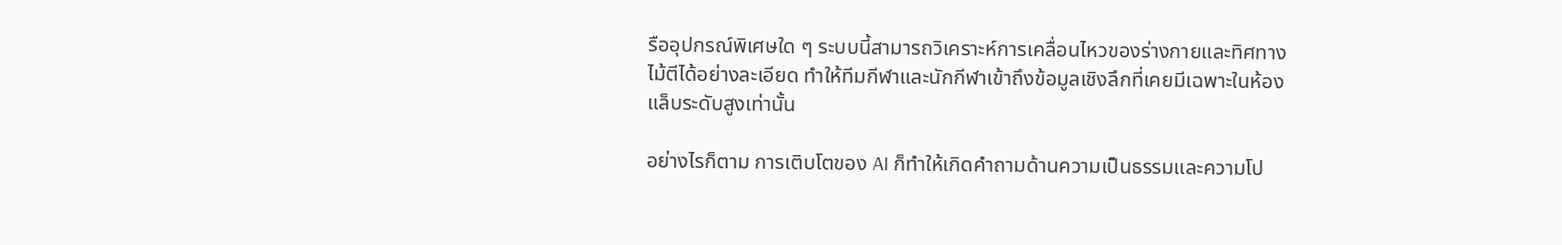รืออุปกรณ์พิเศษใด ๆ ระบบนี้สามารถวิเคราะห์การเคลื่อนไหวของร่างกายและทิศทางไม้ตีได้อย่างละเอียด ทำให้ทีมกีฬาและนักกีฬาเข้าถึงข้อมูลเชิงลึกที่เคยมีเฉพาะในห้องแล็บระดับสูงเท่านั้น

อย่างไรก็ตาม การเติบโตของ AI ก็ทำให้เกิดคำถามด้านความเป็นธรรมและความโป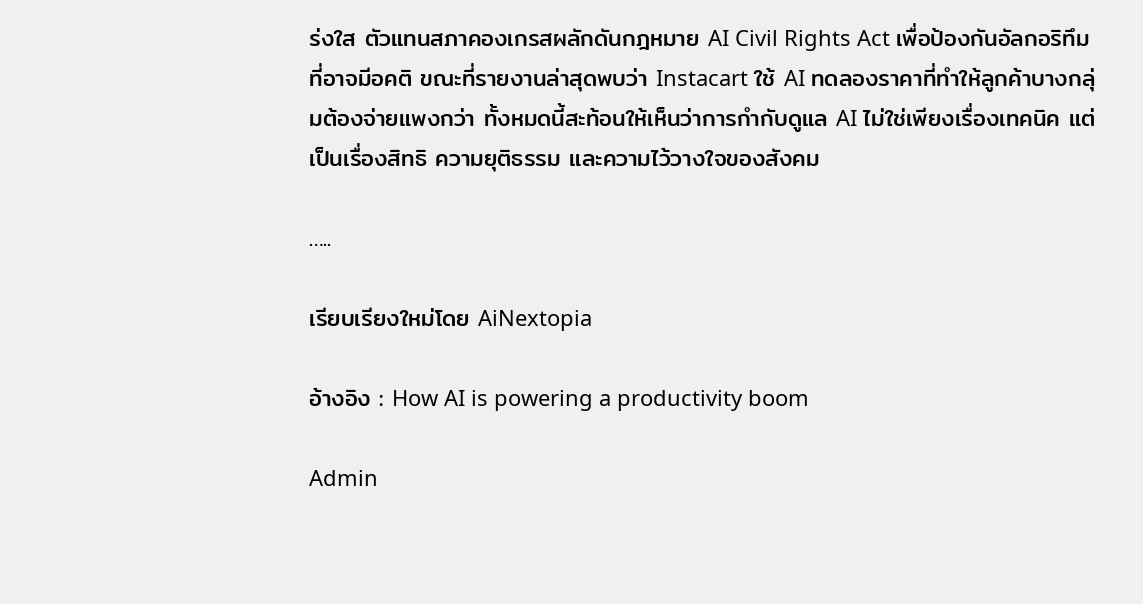ร่งใส ตัวแทนสภาคองเกรสผลักดันกฎหมาย AI Civil Rights Act เพื่อป้องกันอัลกอริทึมที่อาจมีอคติ ขณะที่รายงานล่าสุดพบว่า Instacart ใช้ AI ทดลองราคาที่ทำให้ลูกค้าบางกลุ่มต้องจ่ายแพงกว่า ทั้งหมดนี้สะท้อนให้เห็นว่าการกำกับดูแล AI ไม่ใช่เพียงเรื่องเทคนิค แต่เป็นเรื่องสิทธิ ความยุติธรรม และความไว้วางใจของสังคม

…..

เรียบเรียงใหม่โดย AiNextopia

อ้างอิง : How AI is powering a productivity boom

Admin